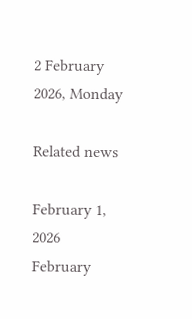2 February 2026, Monday

Related news

February 1, 2026
February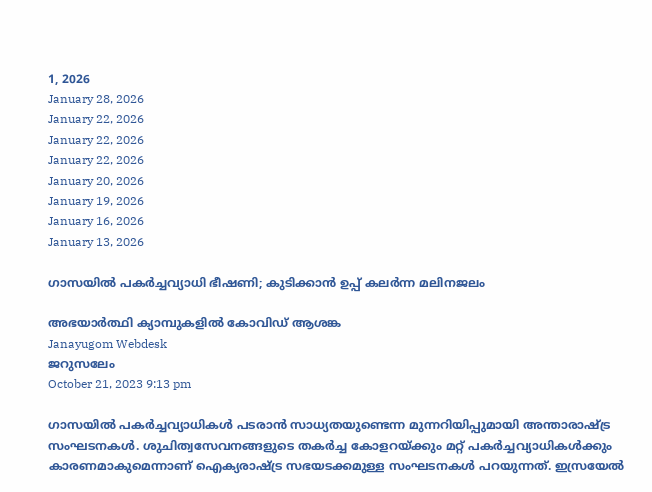1, 2026
January 28, 2026
January 22, 2026
January 22, 2026
January 22, 2026
January 20, 2026
January 19, 2026
January 16, 2026
January 13, 2026

ഗാസയില്‍ പകര്‍ച്ചവ്യാധി ഭീഷണി; കുടിക്കാന്‍ ഉപ്പ് കലര്‍ന്ന മലിനജലം

അഭയാര്‍ത്ഥി ക്യാമ്പുകളില്‍ കോവിഡ് ആശങ്ക
Janayugom Webdesk
ജറുസലേം
October 21, 2023 9:13 pm

ഗാസയില്‍ പകര്‍ച്ചവ്യാധികള്‍ പടരാന്‍ സാധ്യതയുണ്ടെന്ന മുന്നറിയിപ്പുമായി അന്താരാഷ്ട്ര സംഘടനകള്‍. ശുചിത്വസേവനങ്ങളുടെ തകര്‍ച്ച കോളറയ്ക്കും മറ്റ് പകര്‍ച്ചവ്യാധികള്‍ക്കും കാരണമാകുമെന്നാണ് ഐക്യരാഷ്ട്ര സഭയടക്കമുള്ള സംഘടനകള്‍ പറയുന്നത്. ഇസ്രയേല്‍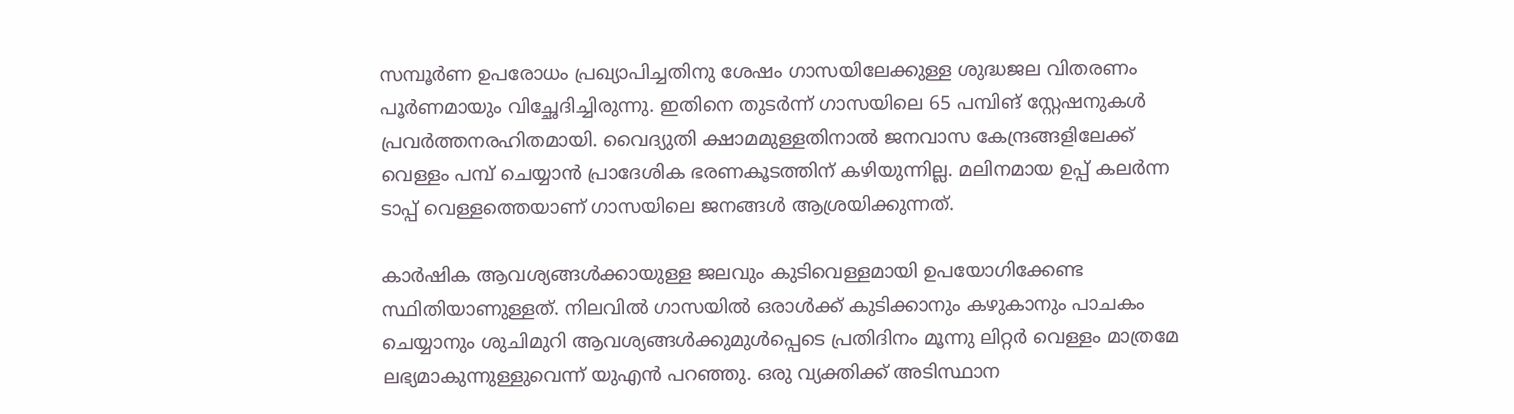സമ്പൂര്‍ണ ഉപരോധം പ്രഖ്യാപിച്ചതിനു ശേഷം ഗാസയിലേക്കുള്ള ശുദ്ധജല വിതരണം പൂര്‍ണമായും വിച്ഛേദിച്ചിരുന്നു. ഇതിനെ തുടര്‍ന്ന് ഗാസയിലെ 65 പമ്പിങ് സ്റ്റേഷനുകള്‍ പ്രവര്‍ത്തനരഹിതമായി. വൈദ്യുതി ക്ഷാമമുള്ളതിനാല്‍ ജനവാസ കേന്ദ്രങ്ങളിലേക്ക് വെള്ളം പമ്പ് ചെയ്യാന്‍ പ്രാദേശിക ഭരണകൂടത്തിന് കഴിയുന്നില്ല. മലിനമായ ഉപ്പ് കലര്‍ന്ന ടാപ്പ് വെള്ളത്തെയാണ് ഗാസയിലെ ജനങ്ങള്‍ ആശ്രയിക്കുന്നത്.

കാര്‍ഷിക ആവശ്യങ്ങള്‍ക്കായുള്ള ജലവും കുടിവെള്ളമായി ഉപയോഗിക്കേണ്ട സ്ഥിതിയാണുള്ളത്. നിലവില്‍ ഗാസയില്‍ ഒരാള്‍ക്ക് കുടിക്കാനും കഴുകാനും പാചകം ചെയ്യാനും ശുചിമുറി ആവശ്യങ്ങള്‍ക്കുമുള്‍പ്പെടെ പ്രതിദിനം മൂന്നു ലിറ്റര്‍ വെള്ളം മാത്രമേ ലഭ്യമാകുന്നുള്ളുവെന്ന് യുഎന്‍ പറഞ്ഞു. ഒരു വ്യക്തിക്ക് അടിസ്ഥാന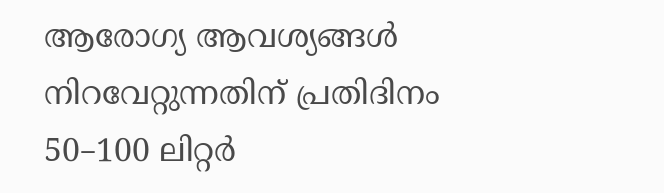ആരോഗ്യ ആവശ്യങ്ങൾ നിറവേറ്റുന്നതിന് പ്രതിദിനം 50–100 ലിറ്റർ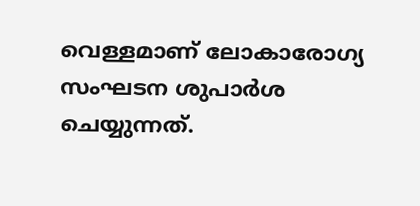വെള്ളമാണ് ലോകാരോഗ്യ സംഘടന ശുപാർശ ചെയ്യുന്നത്.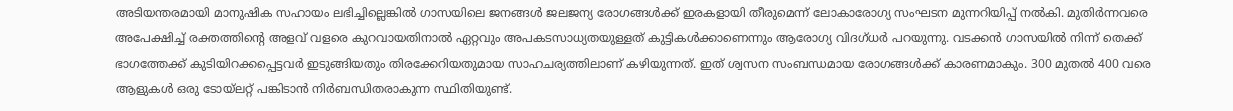അടിയന്തരമായി മാനുഷിക സഹായം ലഭിച്ചില്ലെങ്കില്‍ ഗാസയിലെ ജനങ്ങള്‍ ജലജന്യ രോഗങ്ങള്‍ക്ക് ഇരകളായി തീരുമെന്ന് ലോകാരോഗ്യ സംഘടന മുന്നറിയിപ്പ് നല്‍കി. മുതിർന്നവരെ അപേക്ഷിച്ച് രക്തത്തിന്റെ അളവ് വളരെ കുറവായതിനാൽ ഏറ്റവും അപകടസാധ്യതയുള്ളത് കുട്ടികള്‍ക്കാണെന്നും ആരോഗ്യ വിദഗ്ധ‍ര്‍ പറയുന്നു. വടക്കൻ ഗാസയിൽ നിന്ന് തെക്ക് ഭാഗത്തേക്ക് കുടിയിറക്കപ്പെട്ടവര്‍ ഇടുങ്ങിയതും തിരക്കേറിയതുമായ സാഹചര്യത്തിലാണ് കഴിയുന്നത്. ഇത് ശ്വസന സംബന്ധമായ രോഗങ്ങള്‍ക്ക് കാരണമാകും. 300 മുതൽ 400 വരെ ആളുകൾ ഒരു ടോയ്‌ലറ്റ് പങ്കിടാൻ നിർബന്ധിതരാകുന്ന സ്ഥിതിയുണ്ട്.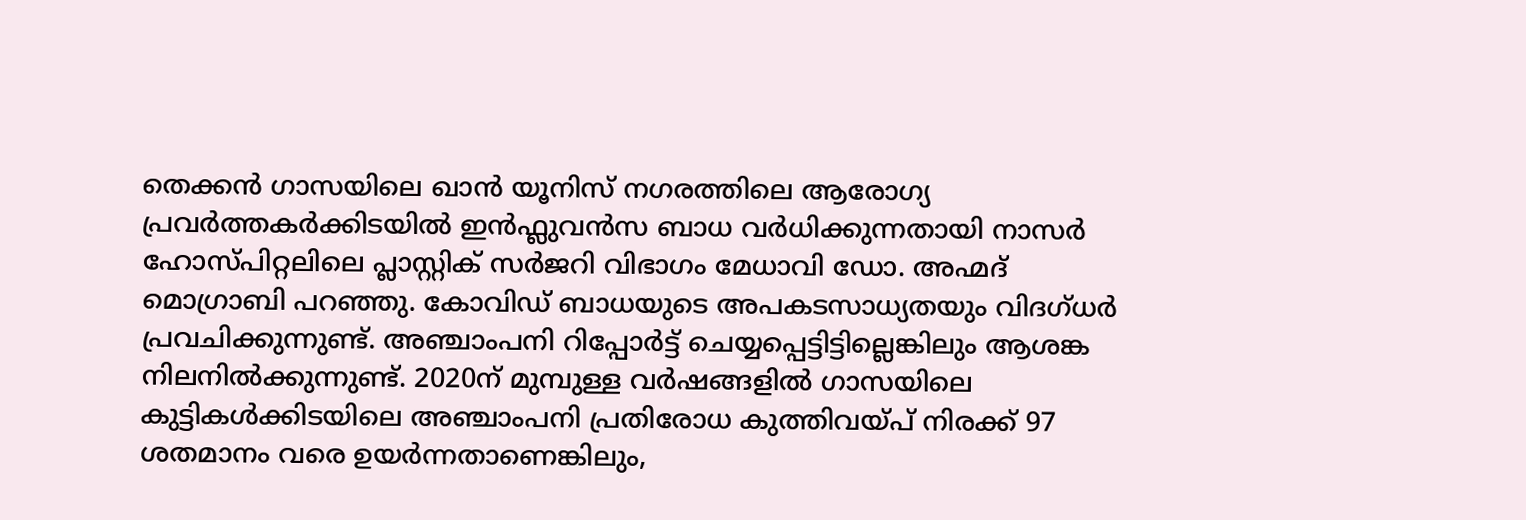തെക്കൻ ഗാസയിലെ ഖാൻ യൂനിസ് നഗരത്തിലെ ആരോഗ്യ പ്രവര്‍ത്തകര്‍ക്കിടയില്‍ ഇൻഫ്ലുവൻസ ബാധ വര്‍ധിക്കുന്നതായി നാസർ ഹോസ്പിറ്റലിലെ പ്ലാസ്റ്റിക് സർജറി വിഭാഗം മേധാവി ഡോ. അഹ്മദ് മൊഗ്രാബി പറഞ്ഞു. കോവിഡ് ബാധയുടെ അപകടസാധ്യതയും വിദഗ്‍ധര്‍ പ്രവചിക്കുന്നുണ്ട്. അഞ്ചാംപനി റിപ്പോര്‍ട്ട് ചെയ്യപ്പെട്ടിട്ടില്ലെങ്കിലും ആശങ്ക നിലനില്‍ക്കുന്നുണ്ട്. 2020ന് മുമ്പുള്ള വർഷങ്ങളിൽ ഗാസയിലെ കുട്ടികൾക്കിടയിലെ അഞ്ചാംപനി പ്രതിരോധ കുത്തിവയ്പ് നിരക്ക് 97 ശതമാനം വരെ ഉയർന്നതാണെങ്കിലും,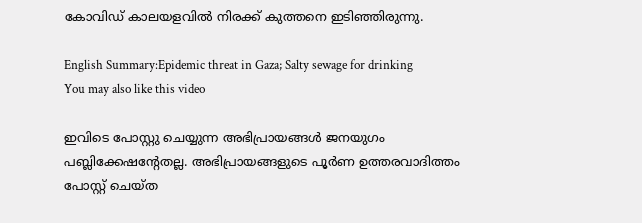കോവിഡ് കാലയളവില്‍ നിരക്ക് കുത്തനെ ഇടിഞ്ഞിരുന്നു.

English Summary:Epidemic threat in Gaza; Salty sewage for drinking
You may also like this video

ഇവിടെ പോസ്റ്റു ചെയ്യുന്ന അഭിപ്രായങ്ങള്‍ ജനയുഗം പബ്ലിക്കേഷന്റേതല്ല. അഭിപ്രായങ്ങളുടെ പൂര്‍ണ ഉത്തരവാദിത്തം പോസ്റ്റ് ചെയ്ത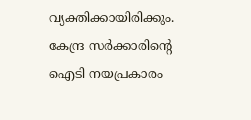വ്യക്തിക്കായിരിക്കും. കേന്ദ്ര സര്‍ക്കാരിന്റെ ഐടി നയപ്രകാരം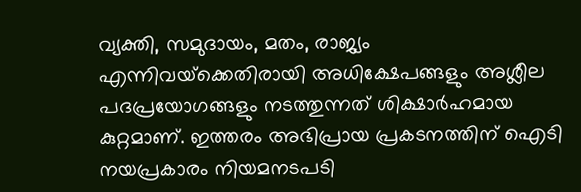വ്യക്തി, സമുദായം, മതം, രാജ്യം എന്നിവയ്‌ക്കെതിരായി അധിക്ഷേപങ്ങളും അശ്ലീല പദപ്രയോഗങ്ങളും നടത്തുന്നത് ശിക്ഷാര്‍ഹമായ കുറ്റമാണ്. ഇത്തരം അഭിപ്രായ പ്രകടനത്തിന് ഐടി നയപ്രകാരം നിയമനടപടി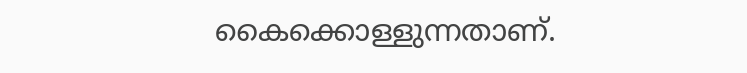കൈക്കൊള്ളുന്നതാണ്.